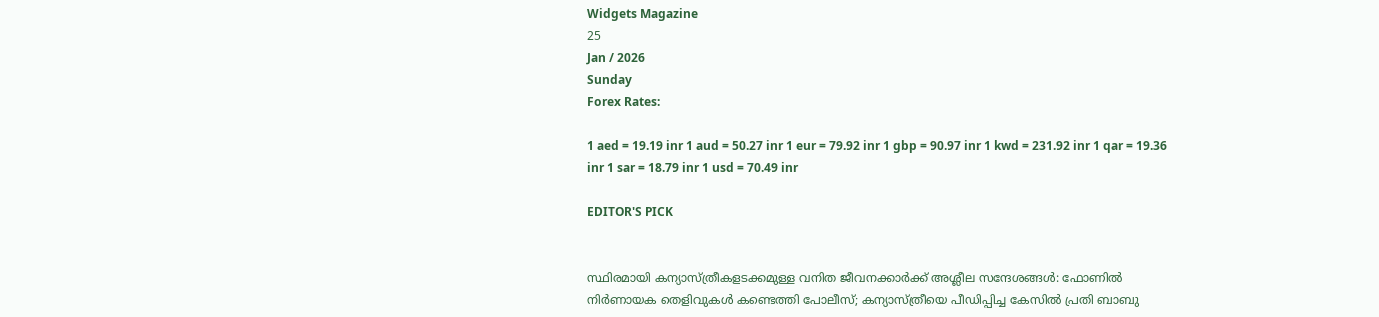Widgets Magazine
25
Jan / 2026
Sunday
Forex Rates:

1 aed = 19.19 inr 1 aud = 50.27 inr 1 eur = 79.92 inr 1 gbp = 90.97 inr 1 kwd = 231.92 inr 1 qar = 19.36 inr 1 sar = 18.79 inr 1 usd = 70.49 inr

EDITOR'S PICK


സ്ഥിരമായി കന്യാസ്ത്രീകളടക്കമുള്ള വനിത ജീവനക്കാ‍ർക്ക് അശ്ലീല സന്ദേശങ്ങൾ: ഫോണിൽ നിർണായക തെളിവുകൾ കണ്ടെത്തി പോലീസ്; കന്യാസ്ത്രീയെ പീഡിപ്പിച്ച കേസിൽ പ്രതി ബാബു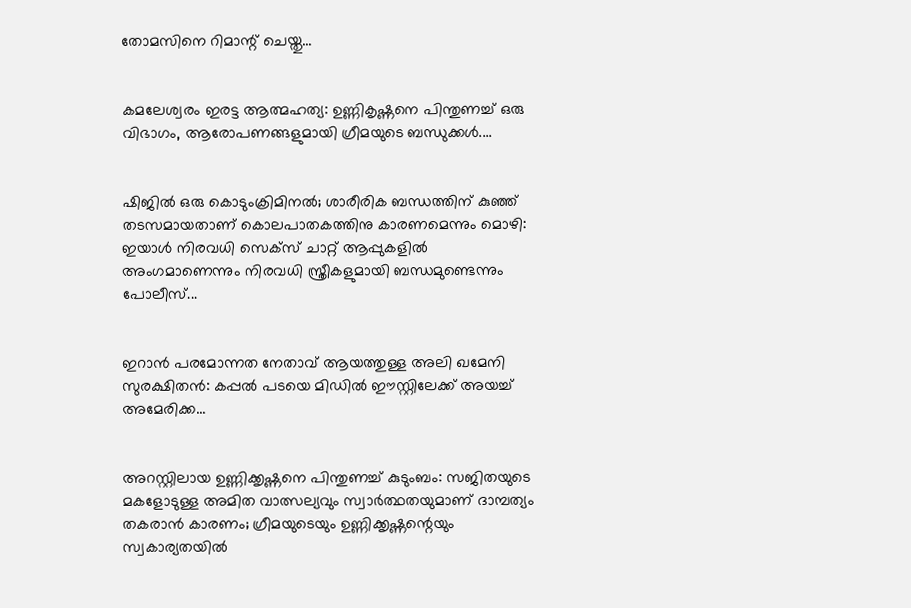തോമസിനെ റിമാന്റ് ചെയ്തു...


കമലേശ്വരം ഇരട്ട ആത്മഹത്യ: ഉണ്ണികൃഷ്ണനെ പിന്തുണച്ച് ഒരു വിഭാഗം, ആരോപണങ്ങളുമായി ഗ്രീമയുടെ ബന്ധുക്കൾ....


ഷിജില്‍ ഒരു കൊടുംക്രിമിനൽ; ശാരീരിക ബന്ധത്തിന് കുഞ്ഞ് തടസമായതാണ് കൊലപാതകത്തിനു കാരണമെന്നും മൊഴി: ഇയാള്‍ നിരവധി സെക്സ് ചാറ്റ് ആപ്പുകളില്‍ അംഗമാണെന്നും നിരവധി സ്ത്രീകളുമായി ബന്ധമുണ്ടെന്നും പോലീസ്...


ഇറാൻ പരമോന്നത നേതാവ് ആയത്തുള്ള അലി ഖമേനി സുരക്ഷിതൻ: കപ്പൽ പടയെ മിഡിൽ ഈസ്റ്റിലേക്ക് അയച്ച് അമേരിക്ക...


അറസ്റ്റിലായ ഉണ്ണിക്കൃഷ്ണനെ പിന്തുണച്ച് കുടുംബം: സജിതയുടെ മകളോടുള്ള അമിത വാത്സല്യവും സ്വാർത്ഥതയുമാണ് ദാമ്പത്യം തകരാൻ കാരണം; ഗ്രീമയുടെയും ഉണ്ണിക്കൃഷ്ണന്റെയും സ്വകാര്യതയിൽ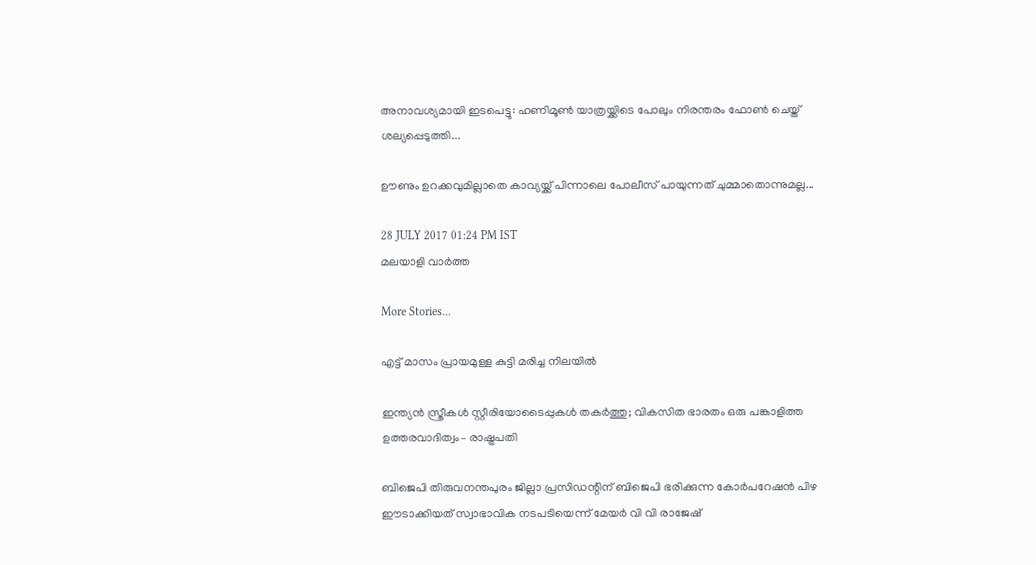അനാവശ്യമായി ഇടപെട്ടു: ഹണിമൂൺ യാത്രയ്ക്കിടെ പോലും നിരന്തരം ഫോൺ ചെയ്ത് ശല്യപ്പെടുത്തി...

ഊണും ഉറക്കവുമില്ലാതെ കാവ്യയ്ക്ക് പിന്നാലെ പോലീസ് പായുന്നത് ചുമ്മാതൊന്നുമല്ല...

28 JULY 2017 01:24 PM IST
മലയാളി വാര്‍ത്ത

More Stories...

എട്ട് മാസം പ്രായമുള്ള കുട്ടി മരിച്ച നിലയില്‍

ഇന്ത്യൻ സ്ത്രീകൾ സ്റ്റീരിയോടൈപ്പുകൾ തകർത്തു; വികസിത ഭാരതം ഒരു പങ്കാളിത്ത ഉത്തരവാദിത്വം– രാഷ്ട്രപതി

ബിജെപി തിരുവനന്തപുരം ജില്ലാ പ്രസിഡന്റിന് ബിജെപി ഭരിക്കുന്ന കോർപറേഷൻ പിഴ ഈടാക്കിയത് സ്വാഭാവിക നടപടിയെന്ന് മേയർ വി വി രാജേഷ്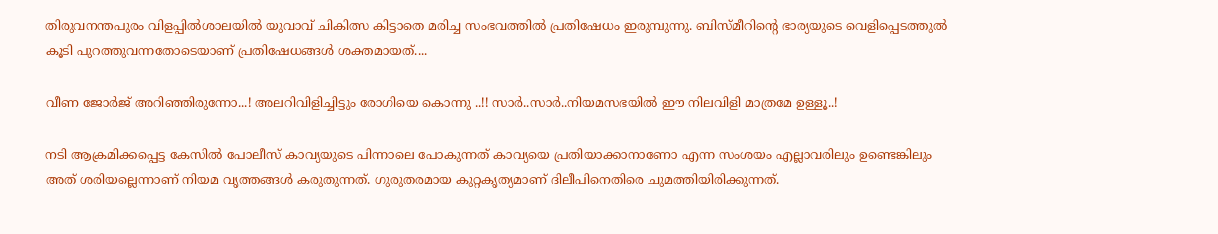തിരുവനന്തപുരം വിളപ്പില്‍ശാലയില്‍ യുവാവ് ചികിത്സ കിട്ടാതെ മരിച്ച സംഭവത്തില്‍ പ്രതിഷേധം ഇരുമ്പുന്നു. ബിസ്മീറിന്റെ ഭാര്യയുടെ വെളിപ്പെടത്തുല്‍ കൂടി പുറത്തുവന്നതോടെയാണ് പ്രതിഷേധങ്ങള്‍ ശക്തമായത്....

വീണ ജോർജ് അറിഞ്ഞിരുന്നോ...! അലറിവിളിച്ചിട്ടും രോഗിയെ കൊന്നു ..!! സാർ..സാർ..നിയമസഭയിൽ ഈ നിലവിളി മാത്രമേ ഉള്ളൂ..!

നടി ആക്രമിക്കപ്പെട്ട കേസിൽ പോലീസ് കാവ്യയുടെ പിന്നാലെ പോകുന്നത് കാവ്യയെ പ്രതിയാക്കാനാണോ എന്ന സംശയം എല്ലാവരിലും ഉണ്ടെങ്കിലും അത് ശരിയല്ലെന്നാണ് നിയമ വൃത്തങ്ങൾ കരുതുന്നത്. ഗുരുതരമായ കുറ്റകൃത്യമാണ് ദിലീപിനെതിരെ ചുമത്തിയിരിക്കുന്നത്.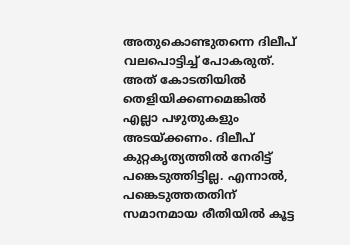അതുകൊണ്ടുതന്നെ ദിലീപ് വലപൊട്ടിച്ച് പോകരുത്. അത് കോടതിയിൽ തെളിയിക്കണമെങ്കിൽ എല്ലാ പഴുതുകളും അടയ്ക്കണം. ദിലീപ് കുറ്റകൃത്യത്തിൽ നേരിട്ട് പങ്കെടുത്തിട്ടില്ല. എന്നാൽ, പങ്കെടുത്തതതിന് സമാനമായ രീതിയിൽ കൂട്ട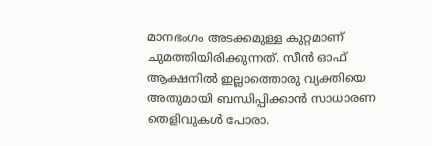മാനഭംഗം അടക്കമുള്ള കുറ്റമാണ് ചുമത്തിയിരിക്കുന്നത്. സീൻ ഓഫ് ആക്ഷനിൽ ഇല്ലാത്തൊരു വ്യക്തിയെ അതുമായി ബന്ധിപ്പിക്കാൻ സാധാരണ തെളിവുകൾ പോരാ.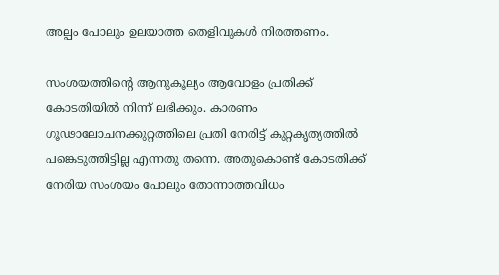അല്പം പോലും ഉലയാത്ത തെളിവുകൾ നിരത്തണം.

സംശയത്തിന്റെ ആനുകൂല്യം ആവോളം പ്രതിക്ക് കോടതിയിൽ നിന്ന് ലഭിക്കും. കാരണം ഗൂഢാലോചനക്കുറ്റത്തിലെ പ്രതി നേരിട്ട് കുറ്റകൃത്യത്തിൽ പങ്കെടുത്തിട്ടില്ല എന്നതു തന്നെ. അതുകൊണ്ട് കോടതിക്ക് നേരിയ സംശയം പോലും തോന്നാത്തവിധം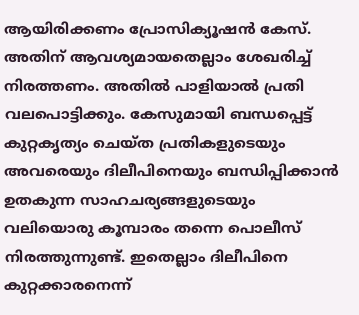ആയിരിക്കണം പ്രോസിക്യൂഷൻ കേസ്. അതിന് ആവശ്യമായതെല്ലാം ശേഖരിച്ച് നിരത്തണം. അതിൽ പാളിയാൽ പ്രതി വലപൊട്ടിക്കും. കേസുമായി ബന്ധപ്പെട്ട് കുറ്റകൃത്യം ചെയ്ത പ്രതികളുടെയും അവരെയും ദിലീപിനെയും ബന്ധിപ്പിക്കാൻ ഉതകുന്ന സാഹചര്യങ്ങളുടെയും വലിയൊരു കൂമ്പാരം തന്നെ പൊലീസ് നിരത്തുന്നുണ്ട്. ഇതെല്ലാം ദിലീപിനെ കുറ്റക്കാരനെന്ന്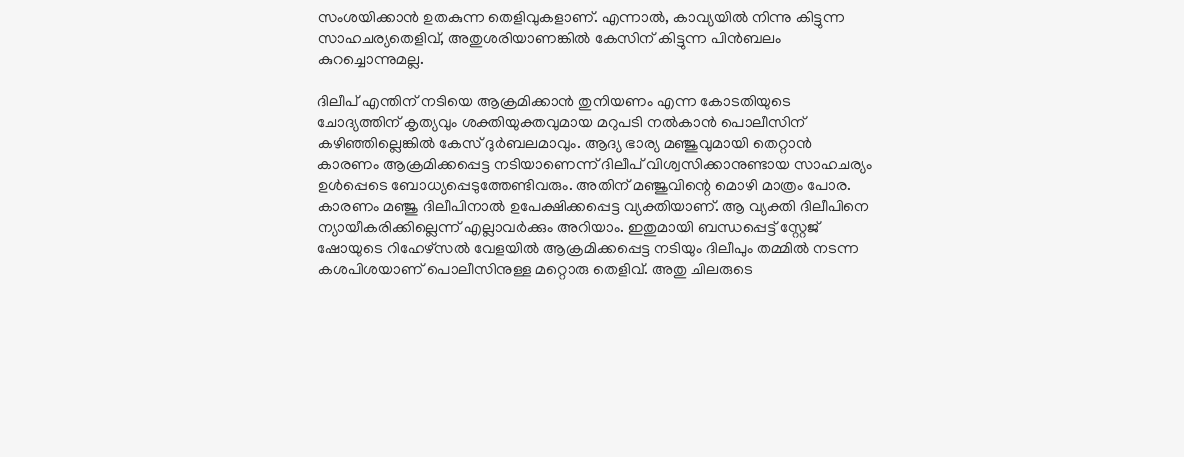സംശയിക്കാൻ ഉതകുന്ന തെളിവുകളാണ്. എന്നാൽ, കാവ്യയിൽ നിന്നു കിട്ടുന്ന സാഹചര്യതെളിവ്, അതുശരിയാണങ്കിൽ കേസിന് കിട്ടുന്ന പിൻബലം കുറച്ചൊന്നുമല്ല.

ദിലീപ് എന്തിന് നടിയെ ആക്രമിക്കാൻ തുനിയണം എന്ന കോടതിയുടെ ചോദ്യത്തിന് കൃത്യവും ശക്തിയുക്തവുമായ മറുപടി നൽകാൻ പൊലീസിന് കഴിഞ്ഞില്ലെങ്കിൽ കേസ് ദുർബലമാവും. ആദ്യ ഭാര്യ മഞ്ജുവുമായി തെറ്റാൻ കാരണം ആക്രമിക്കപ്പെട്ട നടിയാണെന്ന് ദിലീപ് വിശ്വസിക്കാനുണ്ടായ സാഹചര്യം ഉൾപ്പെടെ ബോധ്യപ്പെടുത്തേണ്ടിവരും. അതിന് മഞ്ജുവിന്റെ മൊഴി മാത്രം പോര. കാരണം മഞ്ജു ദിലീപിനാൽ ഉപേക്ഷിക്കപ്പെട്ട വ്യക്തിയാണ്. ആ വ്യക്തി ദിലീപിനെ ന്യായീകരിക്കില്ലെന്ന് എല്ലാവർക്കും അറിയാം. ഇതുമായി ബന്ധപ്പെട്ട് സ്റ്റേജ് ഷോയുടെ റിഹേഴ്സൽ വേളയിൽ ആക്രമിക്കപ്പെട്ട നടിയും ദിലീപും തമ്മിൽ നടന്ന കശപിശയാണ് പൊലീസിനുള്ള മറ്റൊരു തെളിവ്. അതു ചിലരുടെ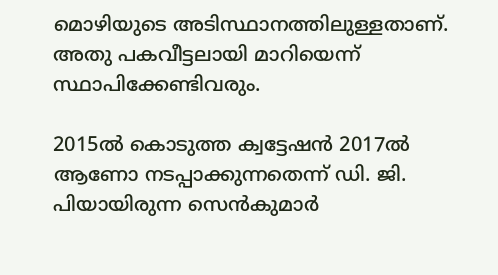മൊഴിയുടെ അടിസ്ഥാനത്തിലുള്ളതാണ്. അതു പകവീട്ടലായി മാറിയെന്ന് സ്ഥാപിക്കേണ്ടിവരും.

2015ൽ കൊടുത്ത ക്വട്ടേഷൻ 2017ൽ ആണോ നടപ്പാക്കുന്നതെന്ന് ഡി. ജി. പിയായിരുന്ന സെൻകുമാർ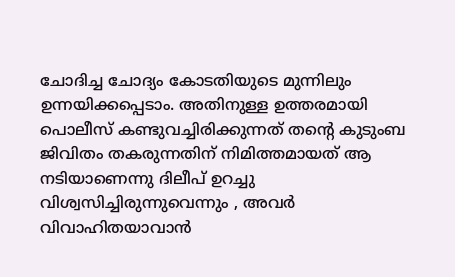ചോദിച്ച ചോദ്യം കോടതിയുടെ മുന്നിലും ഉന്നയിക്കപ്പെടാം. അതിനുള്ള ഉത്തരമായി പൊലീസ് കണ്ടുവച്ചിരിക്കുന്നത് തന്റെ കുടുംബ ജിവിതം തകരുന്നതിന് നിമിത്തമായത് ആ നടിയാണെന്നു ദിലീപ് ഉറച്ചു വിശ്വസിച്ചിരുന്നുവെന്നും , അവർ വിവാഹിതയാവാൻ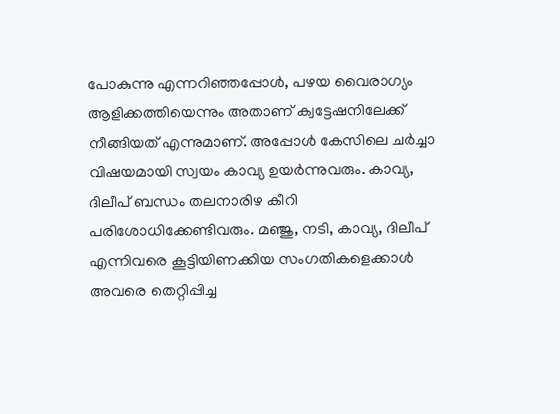പോകുന്നു എന്നറിഞ്ഞപ്പോൾ, പഴയ വൈരാഗ്യം ആളിക്കത്തിയെന്നും അതാണ് ക്വട്ടേഷനിലേക്ക് നീങ്ങിയത് എന്നുമാണ്. അപ്പോൾ കേസിലെ ചർച്ചാ വിഷയമായി സ്വയം കാവ്യ ഉയർന്നുവരും. കാവ്യ, ദിലീപ് ബന്ധം തലനാരിഴ കീറി പരിശോധിക്കേണ്ടിവരും. മഞ്ജു, നടി, കാവ്യ, ദിലീപ് എന്നിവരെ കൂട്ടിയിണക്കിയ സംഗതികളെക്കാൾ അവരെ തെറ്റിപ്പിച്ച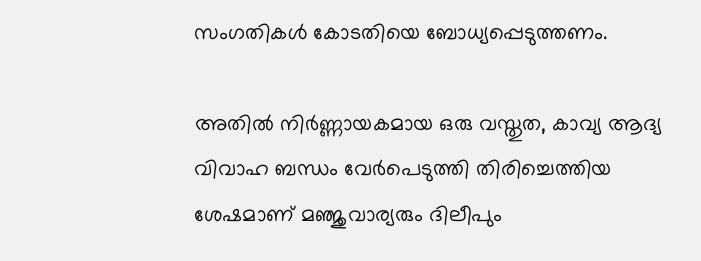സംഗതികൾ കോടതിയെ ബോധ്യപ്പെടുത്തണം.

അതിൽ നിർണ്ണായകമായ ഒരു വസ്തുത, കാവ്യ ആദ്യ വിവാഹ ബന്ധം വേർപെടുത്തി തിരിച്ചെത്തിയ ശേഷമാണ് മഞ്ജുവാര്യരും ദിലീപും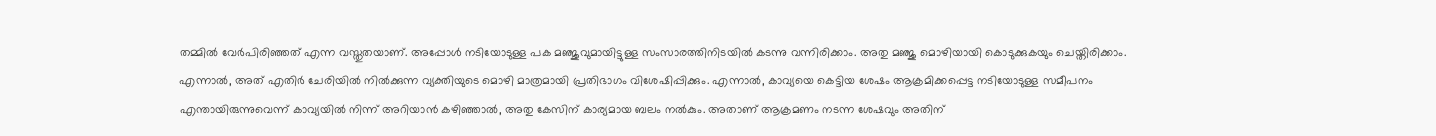തമ്മിൽ വേർപിരിഞ്ഞത് എന്ന വസ്തുതയാണ്. അപ്പോൾ നടിയോടുള്ള പക മഞ്ജുവുമായിട്ടുള്ള സംസാരത്തിനിടയിൽ കടന്നു വന്നിരിക്കാം. അതു മഞ്ജു മൊഴിയായി കൊടുക്കുകയും ചെയ്തിരിക്കാം. എന്നാൽ, അത് എതിർ ചേരിയിൽ നിൽക്കുന്ന വ്യക്തിയുടെ മൊഴി മാത്രമായി പ്രതിഭാഗം വിശേഷിപ്പിക്കും. എന്നാൽ, കാവ്യയെ കെട്ടിയ ശേഷം ആക്രമിക്കപ്പെട്ട നടിയോടുള്ള സമീപനം എന്തായിരുന്നുവെന്ന് കാവ്യയിൽ നിന്ന് അറിയാൻ കഴിഞ്ഞാൽ, അതു കേസിന് കാര്യമായ ബലം നൽകും. അതാണ് ആക്രമണം നടന്ന ശേഷവും അതിന്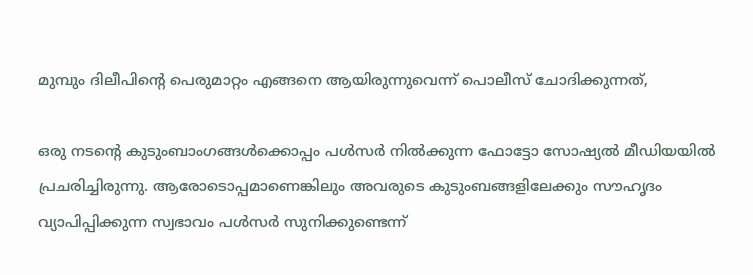മുമ്പും ദിലീപിന്റെ പെരുമാറ്റം എങ്ങനെ ആയിരുന്നുവെന്ന് പൊലീസ് ചോദിക്കുന്നത്,

ഒരു നടന്റെ കുടുംബാംഗങ്ങൾക്കൊപ്പം പൾസർ നിൽക്കുന്ന ഫോട്ടോ സോഷ്യൽ മീഡിയയിൽ പ്രചരിച്ചിരുന്നു. ആരോടൊപ്പമാണെങ്കിലും അവരുടെ കുടുംബങ്ങളിലേക്കും സൗഹൃദം വ്യാപിപ്പിക്കുന്ന സ്വഭാവം പൾസർ സുനിക്കുണ്ടെന്ന്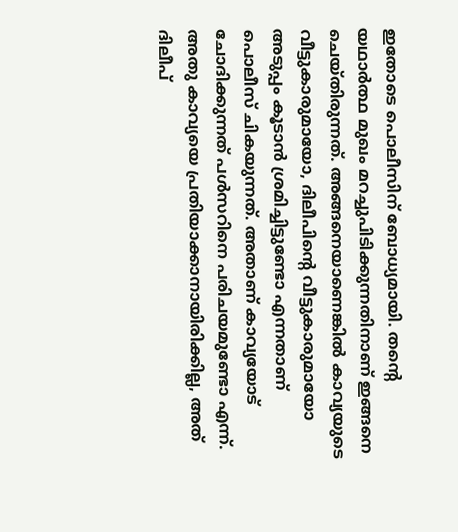ഇതോടെ പൊലീസിന് ബോധ്യമായി. തന്റെ യഥാർത്ഥ മുഖം മറച്ചുപിടിക്കുന്നതിനാണ് ഇങ്ങനെ ചെയ്തിരുന്നത്. അങ്ങനെയാണെങ്കിൽ കാവ്യയുടെ വീട്ടുകാരുമായോ, ദിലീപിന്റെ വീട്ടുകാരുമായോ അടുപ്പം കൂടാൻ ശ്രമിച്ചിട്ടുണ്ടോ എന്നതാണ് പൊലീസ് ചികയുന്നത്. അതാണ് കാവ്യയോട് ചോദിക്കുന്നത് പൾസറിനെ പരിചയമുണ്ടോ എന്ന്. അതു കാവ്യയെ പ്രതിയാക്കാനായിരിക്കില്ല, അത് ദിലീപ്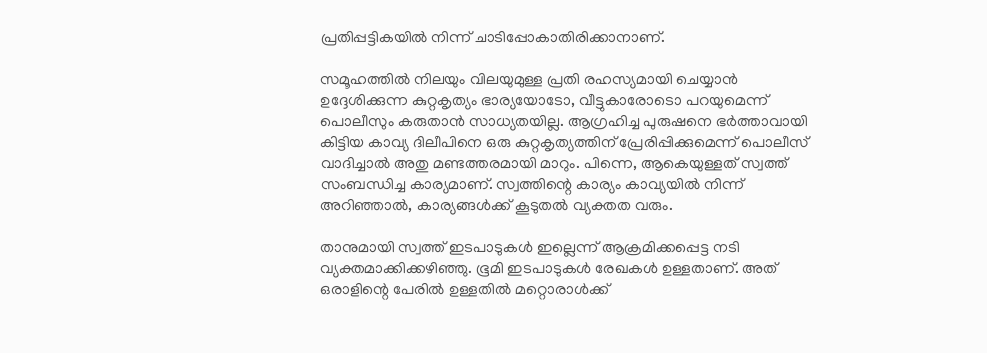പ്രതിപ്പട്ടികയിൽ നിന്ന് ചാടിപ്പോകാതിരിക്കാനാണ്.

സമൂഹത്തിൽ നിലയും വിലയുമുള്ള പ്രതി രഹസ്യമായി ചെയ്യാൻ ഉദ്ദേശിക്കുന്ന കുറ്റകൃത്യം ഭാര്യയോടോ, വീട്ടുകാരോടൊ പറയുമെന്ന് പൊലീസും കരുതാൻ സാധ്യതയില്ല. ആഗ്രഹിച്ച പുരുഷനെ ഭർത്താവായി കിട്ടിയ കാവ്യ ദിലീപിനെ ഒരു കുറ്റകൃത്യത്തിന് പ്രേരിപ്പിക്കുമെന്ന് പൊലീസ് വാദിച്ചാൽ അതു മണ്ടത്തരമായി മാറും. പിന്നെ, ആകെയുള്ളത് സ്വത്ത് സംബന്ധിച്ച കാര്യമാണ്. സ്വത്തിന്റെ കാര്യം കാവ്യയിൽ നിന്ന് അറിഞ്ഞാൽ, കാര്യങ്ങൾക്ക് കൂടുതൽ വ്യക്തത വരും.

താനുമായി സ്വത്ത് ഇടപാടുകൾ ഇല്ലെന്ന് ആക്രമിക്കപ്പെട്ട നടി വ്യക്തമാക്കിക്കഴിഞ്ഞു. ഭൂമി ഇടപാടുകൾ രേഖകൾ ഉള്ളതാണ്. അത് ഒരാളിന്റെ പേരിൽ ഉള്ളതിൽ മറ്റൊരാൾക്ക്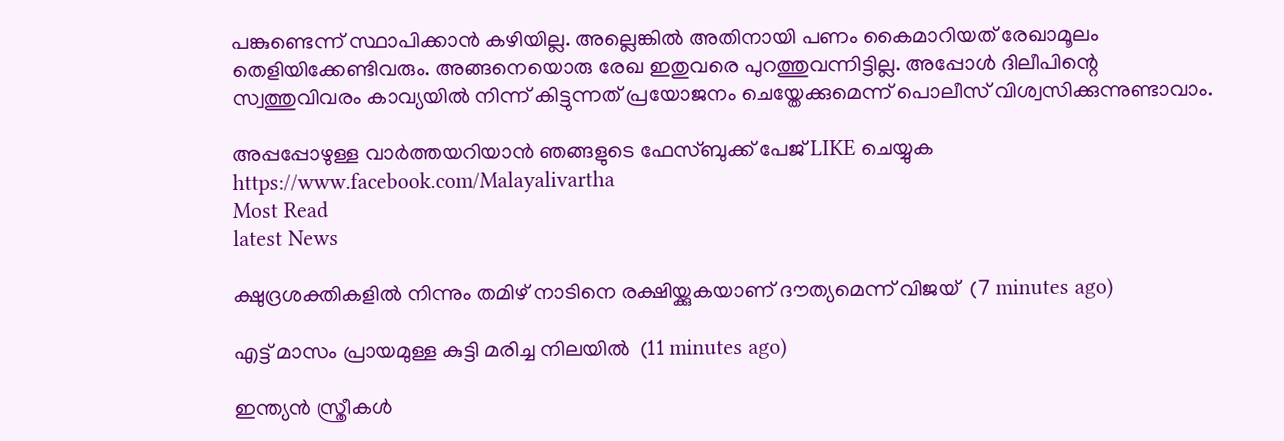പങ്കുണ്ടെന്ന് സ്ഥാപിക്കാൻ കഴിയില്ല. അല്ലെങ്കിൽ അതിനായി പണം കൈമാറിയത് രേഖാമൂലം തെളിയിക്കേണ്ടിവരും. അങ്ങനെയൊരു രേഖ ഇതുവരെ പുറത്തുവന്നിട്ടില്ല. അപ്പോൾ ദിലീപിന്റെ സ്വത്തുവിവരം കാവ്യയിൽ നിന്ന് കിട്ടുന്നത് പ്രയോജനം ചെയ്തേക്കുമെന്ന് പൊലീസ് വിശ്വസിക്കുന്നുണ്ടാവാം.

അപ്പപ്പോഴുള്ള വാര്‍ത്തയറിയാന്‍ ഞങ്ങളുടെ ഫേസ്‌ബുക്ക്‌ പേജ് LIKE ചെയ്യുക
https://www.facebook.com/Malayalivartha
Most Read
latest News

ക്ഷുദ്രശക്തികളില്‍ നിന്നും തമിഴ് നാടിനെ രക്ഷിയ്ക്കുകയാണ് ദൗത്യമെന്ന് വിജയ്  (7 minutes ago)

എട്ട് മാസം പ്രായമുള്ള കുട്ടി മരിച്ച നിലയില്‍  (11 minutes ago)

ഇന്ത്യൻ സ്ത്രീകൾ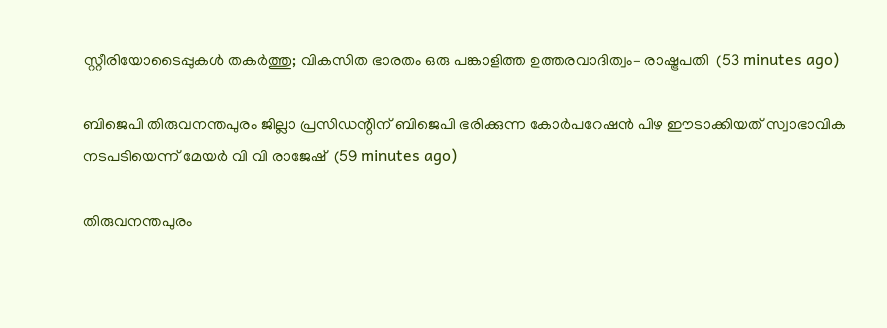സ്റ്റീരിയോടൈപ്പുകൾ തകർത്തു; വികസിത ഭാരതം ഒരു പങ്കാളിത്ത ഉത്തരവാദിത്വം– രാഷ്ട്രപതി  (53 minutes ago)

ബിജെപി തിരുവനന്തപുരം ജില്ലാ പ്രസിഡന്റിന് ബിജെപി ഭരിക്കുന്ന കോർപറേഷൻ പിഴ ഈടാക്കിയത് സ്വാഭാവിക നടപടിയെന്ന് മേയർ വി വി രാജേഷ്  (59 minutes ago)

തിരുവനന്തപുരം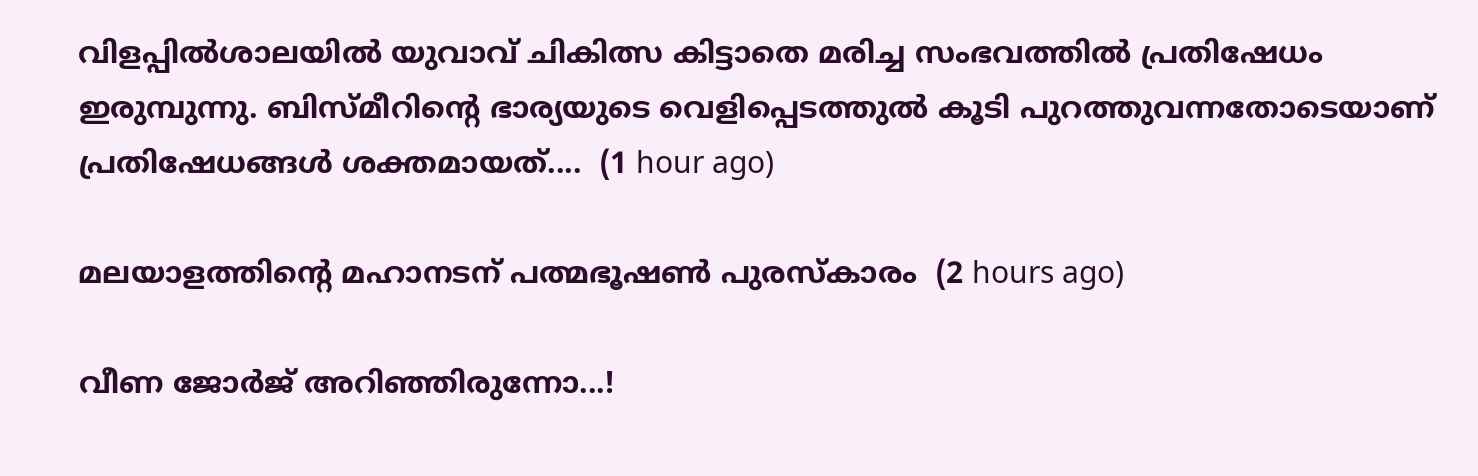വിളപ്പില്‍ശാലയില്‍ യുവാവ് ചികിത്സ കിട്ടാതെ മരിച്ച സംഭവത്തില്‍ പ്രതിഷേധം ഇരുമ്പുന്നു. ബിസ്മീറിന്റെ ഭാര്യയുടെ വെളിപ്പെടത്തുല്‍ കൂടി പുറത്തുവന്നതോടെയാണ് പ്രതിഷേധങ്ങള്‍ ശക്തമായത്....  (1 hour ago)

മലയാളത്തിന്റെ മഹാനടന് പത്മഭൂഷണ്‍ പുരസ്‌കാരം  (2 hours ago)

വീണ ജോർജ് അറിഞ്ഞിരുന്നോ...!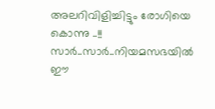അലറിവിളിച്ചിട്ടും രോഗിയെ കൊന്നു ..!! സാർ..സാർ..നിയമസഭയിൽ ഈ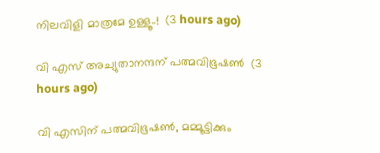നിലവിളി മാത്രമേ ഉള്ളൂ..!  (3 hours ago)

വി എസ് അച്യുതാനന്ദന് പത്മവിഭൂഷണ്‍  (3 hours ago)

വി എസിന് പത്മവിഭൂഷൺ, മമ്മൂട്ടിക്കും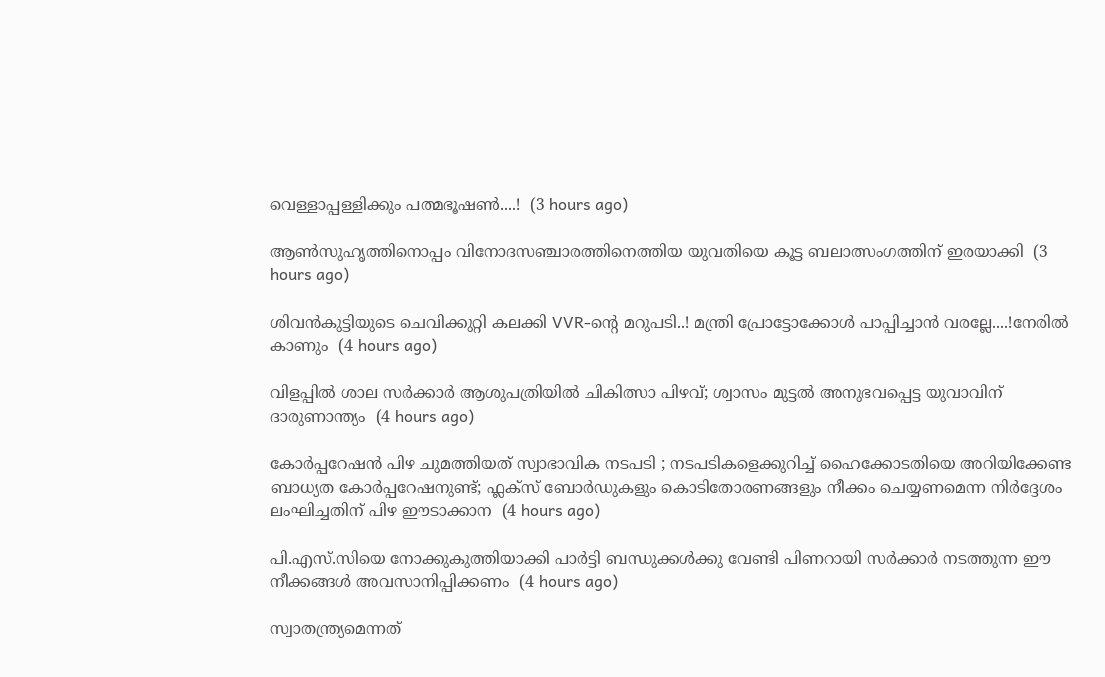വെള്ളാപ്പള്ളിക്കും പത്മഭൂഷൺ....!  (3 hours ago)

ആണ്‍സുഹൃത്തിനൊപ്പം വിനോദസഞ്ചാരത്തിനെത്തിയ യുവതിയെ കൂട്ട ബലാത്സംഗത്തിന് ഇരയാക്കി  (3 hours ago)

ശിവൻകുട്ടിയുടെ ചെവിക്കുറ്റി കലക്കി VVR-ന്റെ മറുപടി..! മന്ത്രി പ്രോട്ടോക്കോൾ പാപ്പിച്ചാൻ വരല്ലേ....!നേരിൽ കാണും  (4 hours ago)

വിളപ്പിൽ ശാല സർക്കാർ ആശുപത്രിയിൽ ചികിത്സാ പിഴവ്; ശ്വാസം മുട്ടൽ അനുഭവപ്പെട്ട യുവാവിന് ദാരുണാന്ത്യം  (4 hours ago)

കോർപ്പറേഷൻ പിഴ ചുമത്തിയത് സ്വാഭാവിക നടപടി ; നടപടികളെക്കുറിച്ച് ഹൈക്കോടതിയെ അറിയിക്കേണ്ട ബാധ്യത കോർപ്പറേഷനുണ്ട്; ഫ്ലക്സ് ബോർഡുകളും കൊടിതോരണങ്ങളും നീക്കം ചെയ്യണമെന്ന നിർദ്ദേശം ലംഘിച്ചതിന് പിഴ ഈടാക്കാന  (4 hours ago)

പി.എസ്.സിയെ നോക്കുകുത്തിയാക്കി പാര്‍ട്ടി ബന്ധുക്കള്‍ക്കു വേണ്ടി പിണറായി സര്‍ക്കാര്‍ നടത്തുന്ന ഈ നീക്കങ്ങള്‍ അവസാനിപ്പിക്കണം  (4 hours ago)

സ്വാതന്ത്ര്യമെന്നത്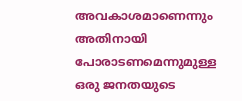അവകാശമാണെന്നും അതിനായി പോരാടണമെന്നുമുള്ള ഒരു ജനതയുടെ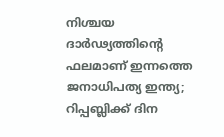നിശ്ചയ ദാർഢ്യത്തിന്റെ ഫലമാണ് ഇന്നത്തെ ജനാധിപത്യ ഇന്ത്യ; റിപ്പബ്ലിക്ക് ദിന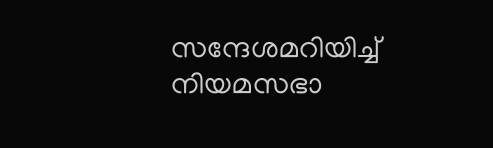സന്ദേശമറിയിച്ച് നിയമസഭാ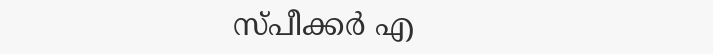സ്പീക്കർ എ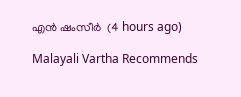എൻ ഷംസീർ  (4 hours ago)

Malayali Vartha Recommends